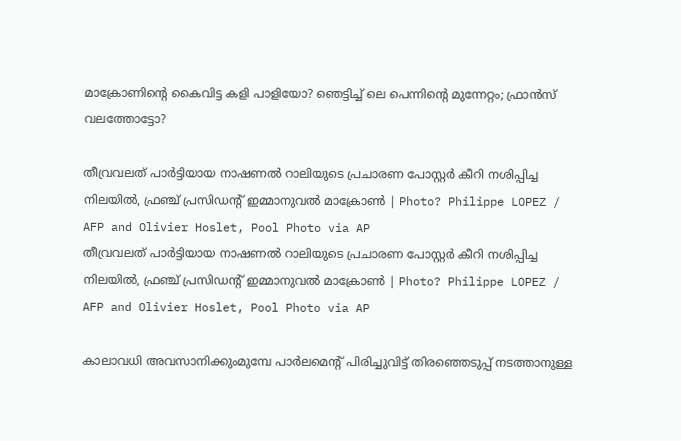മാക്രോണിന്റെ കൈവിട്ട കളി പാളിയോ? ഞെട്ടിച്ച് ലെ പെന്നിന്റെ മുന്നേറ്റം; ഫ്രാന്‍സ് വലത്തോട്ടോ?

തീവ്രവലത് പാർട്ടിയായ നാഷണൽ റാലിയുടെ പ്രചാരണ പോസ്റ്റർ കീറി നശിപ്പിച്ച നിലയിൽ, ഫ്രഞ്ച് പ്രസിഡൻ്റ് ഇമ്മാനുവൽ മാക്രോൺ | Photo? Philippe LOPEZ / AFP and Olivier Hoslet, Pool Photo via AP
തീവ്രവലത് പാർട്ടിയായ നാഷണൽ റാലിയുടെ പ്രചാരണ പോസ്റ്റർ കീറി നശിപ്പിച്ച നിലയിൽ, ഫ്രഞ്ച് പ്രസിഡൻ്റ് ഇമ്മാനുവൽ മാക്രോൺ | Photo? Philippe LOPEZ / AFP and Olivier Hoslet, Pool Photo via AP

കാലാവധി അവസാനിക്കുംമുമ്പേ പാര്‍ലമെന്റ് പിരിച്ചുവിട്ട് തിരഞ്ഞെടുപ്പ് നടത്താനുള്ള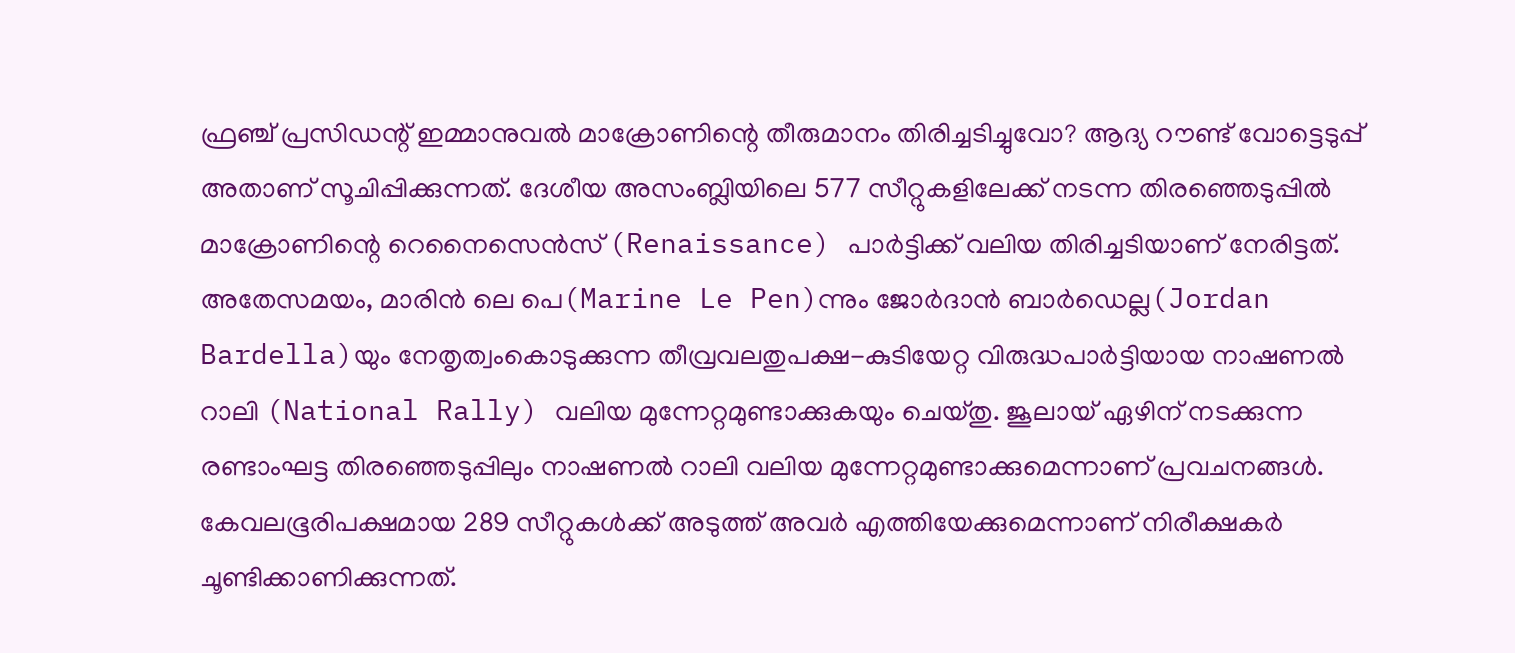ഫ്രഞ്ച് പ്രസിഡന്റ് ഇമ്മാനുവല്‍ മാക്രോണിന്റെ തീരുമാനം തിരിച്ചടിച്ചുവോ? ആദ്യ റൗണ്ട് വോട്ടെടുപ്പ് അതാണ് സൂചിപ്പിക്കുന്നത്. ദേശീയ അസംബ്ലിയിലെ 577 സീറ്റുകളിലേക്ക് നടന്ന തിരഞ്ഞെടുപ്പില്‍ മാക്രോണിന്റെ റെനൈസെന്‍സ് (Renaissance) പാര്‍ട്ടിക്ക് വലിയ തിരിച്ചടിയാണ് നേരിട്ടത്. അതേസമയം, മാരിൻ ലെ പെ(Marine Le Pen)ന്നും ജോര്‍ദാന്‍ ബാര്‍ഡെല്ല(Jordan Bardella)യും നേതൃത്വംകൊടുക്കുന്ന തീവ്രവലതുപക്ഷ-കുടിയേറ്റ വിരുദ്ധപാര്‍ട്ടിയായ നാഷണല്‍ റാലി (National Rally) വലിയ മുന്നേറ്റമുണ്ടാക്കുകയും ചെയ്തു. ജൂലായ് ഏഴിന് നടക്കുന്ന രണ്ടാംഘട്ട തിരഞ്ഞെടുപ്പിലും നാഷണല്‍ റാലി വലിയ മുന്നേറ്റമുണ്ടാക്കുമെന്നാണ് പ്രവചനങ്ങള്‍. കേവലഭൂരിപക്ഷമായ 289 സീറ്റുകള്‍ക്ക് അടുത്ത് അവര്‍ എത്തിയേക്കുമെന്നാണ് നിരീക്ഷകര്‍ ചൂണ്ടിക്കാണിക്കുന്നത്.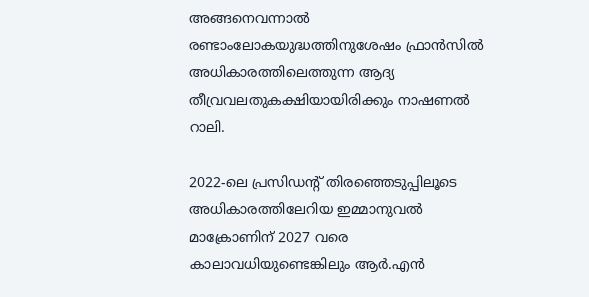അങ്ങനെവന്നാല്‍ രണ്ടാംലോകയുദ്ധത്തിനുശേഷം ഫ്രാന്‍സില്‍ അധികാരത്തിലെത്തുന്ന ആദ്യ തീവ്രവലതുകക്ഷിയായിരിക്കും നാഷണല്‍ റാലി.

2022-ലെ പ്രസിഡന്റ് തിരഞ്ഞെടുപ്പിലൂടെ അധികാരത്തിലേറിയ ഇമ്മാനുവല്‍ മാക്രോണിന് 2027 വരെ കാലാവധിയുണ്ടെങ്കിലും ആര്‍.എന്‍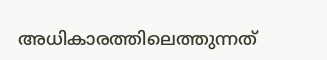അധികാരത്തിലെത്തുന്നത്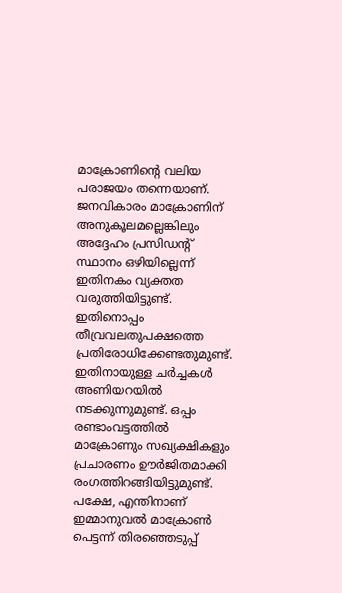മാക്രോണിന്റെ വലിയ പരാജയം തന്നെയാണ്. ജനവികാരം മാക്രോണിന് അനുകൂലമല്ലെങ്കിലും അദ്ദേഹം പ്രസിഡന്റ് സ്ഥാനം ഒഴിയില്ലെന്ന് ഇതിനകം വ്യക്തത വരുത്തിയിട്ടുണ്ട്. ഇതിനൊപ്പം തീവ്രവലതുപക്ഷത്തെ പ്രതിരോധിക്കേണ്ടതുമുണ്ട്. ഇതിനായുള്ള ചര്‍ച്ചകള്‍ അണിയറയില്‍ നടക്കുന്നുമുണ്ട്. ഒപ്പം രണ്ടാംവട്ടത്തില്‍ മാക്രോണും സഖ്യക്ഷികളും പ്രചാരണം ഊര്‍ജിതമാക്കി രംഗത്തിറങ്ങിയിട്ടുമുണ്ട്. പക്ഷേ, എന്തിനാണ് ഇമ്മാനുവല്‍ മാക്രോണ്‍ പെട്ടന്ന് തിരഞ്ഞെടുപ്പ്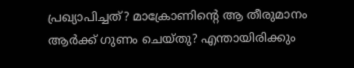പ്രഖ്യാപിച്ചത്? മാക്രോണിന്റെ ആ തീരുമാനം ആര്‍ക്ക് ഗുണം ചെയ്തു? എന്തായിരിക്കും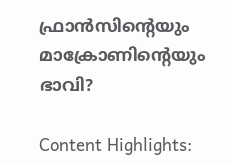ഫ്രാന്‍സിന്റെയും മാക്രോണിന്റെയും ഭാവി?

Content Highlights: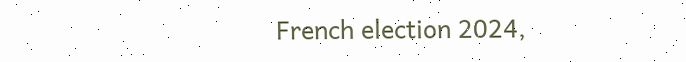French election 2024,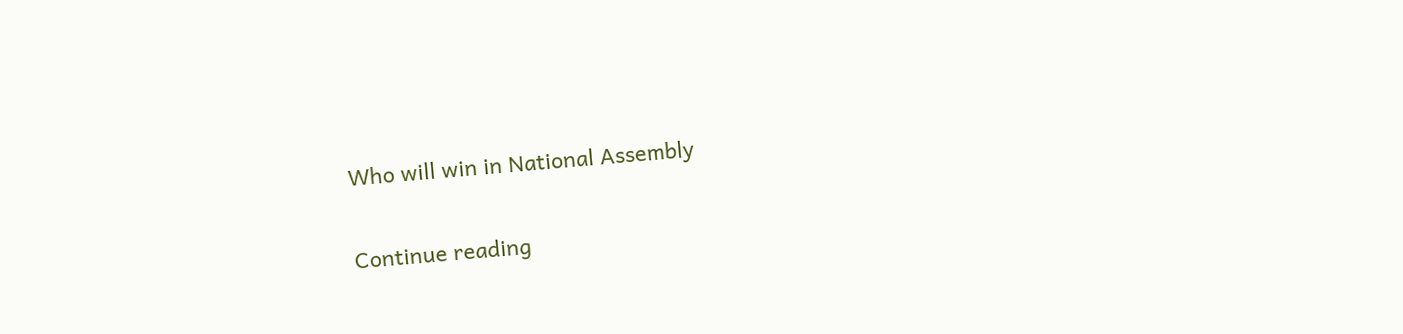Who will win in National Assembly

Continue reading